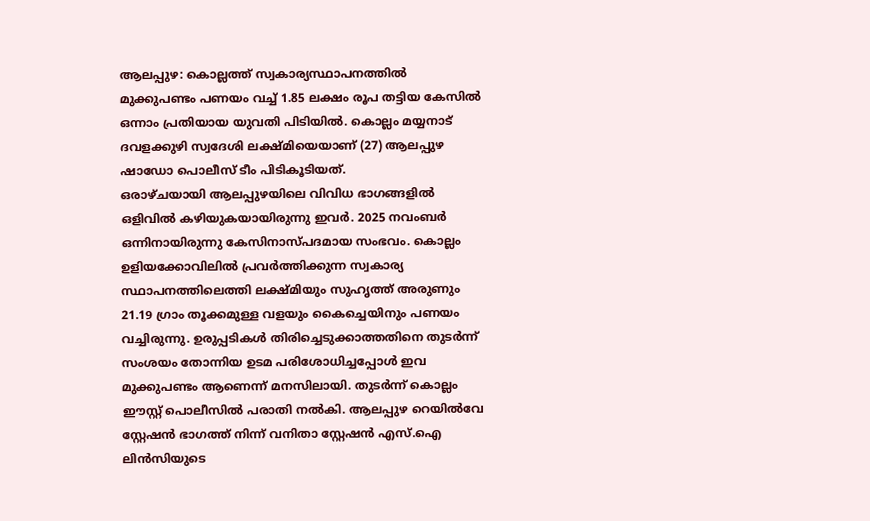ആലപ്പുഴ: കൊല്ലത്ത് സ്വകാര്യസ്ഥാപനത്തിൽ മുക്കുപണ്ടം പണയം വച്ച് 1.85 ലക്ഷം രൂപ തട്ടിയ കേസിൽ ഒന്നാം പ്രതിയായ യുവതി പിടിയിൽ. കൊല്ലം മയ്യനാട് ദവളക്കുഴി സ്വദേശി ലക്ഷ്മിയെയാണ് (27) ആലപ്പുഴ ഷാഡോ പൊലീസ് ടീം പിടികൂടിയത്.
ഒരാഴ്ചയായി ആലപ്പുഴയിലെ വിവിധ ഭാഗങ്ങളിൽ ഒളിവിൽ കഴിയുകയായിരുന്നു ഇവർ. 2025 നവംബർ ഒന്നിനായിരുന്നു കേസിനാസ്പദമായ സംഭവം. കൊല്ലം ഉളിയക്കോവിലിൽ പ്രവർത്തിക്കുന്ന സ്വകാര്യ സ്ഥാപനത്തിലെത്തി ലക്ഷ്മിയും സുഹൃത്ത് അരുണും 21.19 ഗ്രാം തൂക്കമുള്ള വളയും കൈച്ചെയിനും പണയം വച്ചിരുന്നു. ഉരുപ്പടികൾ തിരിച്ചെടുക്കാത്തതിനെ തുടർന്ന് സംശയം തോന്നിയ ഉടമ പരിശോധിച്ചപ്പോൾ ഇവ മുക്കുപണ്ടം ആണെന്ന് മനസിലായി. തുടർന്ന് കൊല്ലം ഈസ്റ്റ് പൊലീസിൽ പരാതി നൽകി. ആലപ്പുഴ റെയിൽവേ സ്റ്റേഷൻ ഭാഗത്ത് നിന്ന് വനിതാ സ്റ്റേഷൻ എസ്.ഐ ലിൻസിയുടെ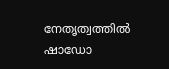നേതൃത്വത്തിൽ ഷാഡോ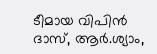ടീമായ വിപിൻ ദാസ്, ആർ.ശ്യാം,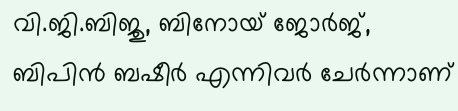വി.ജി.ബിജു, ബിനോയ് ജോർജ്, ബിപിൻ ബഷീർ എന്നിവർ ചേർന്നാണ്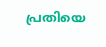പ്രതിയെ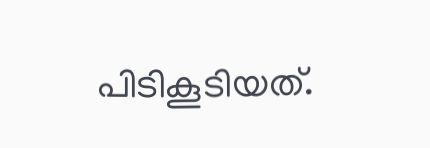പിടികൂടിയത്.